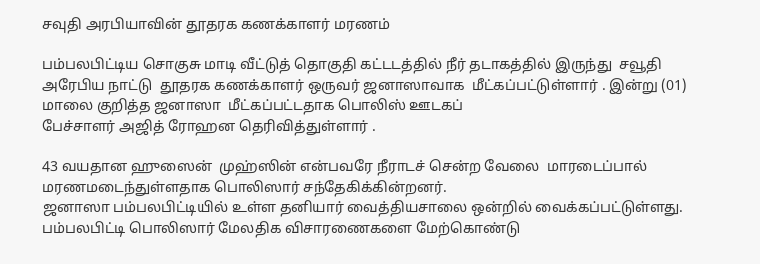சவுதி அரபியாவின் தூதரக கணக்காளர் மரணம்

பம்பலபிட்டிய சொகுசு மாடி வீட்டுத் தொகுதி கட்டடத்தில் நீர் தடாகத்தில் இருந்து  சவூதி அரேபிய நாட்டு  தூதரக கணக்காளர் ஒருவர் ஜனாஸாவாக  மீட்கப்பட்டுள்ளார் . இன்று (01) மாலை குறித்த ஜனாஸா  மீட்கப்பட்டதாக பொலிஸ் ஊடகப்
பேச்சாளர் அஜித் ரோஹன தெரிவித்துள்ளார் .

43 வயதான ஹுஸைன்  முஹ்ஸின் என்பவரே நீராடச் சென்ற வேலை  மாரடைப்பால் மரணமடைந்துள்ளதாக பொலிஸார் சந்தேகிக்கின்றனர்.
ஜனாஸா பம்பலபிட்டியில் உள்ள தனியார் வைத்தியசாலை ஒன்றில் வைக்கப்பட்டுள்ளது. பம்பலபிட்டி பொலிஸார் மேலதிக விசாரணைகளை மேற்கொண்டு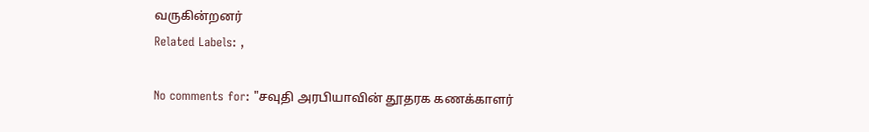வருகின்றனர்
Related Labels: ,

No comments for: "சவுதி அரபியாவின் தூதரக கணக்காளர்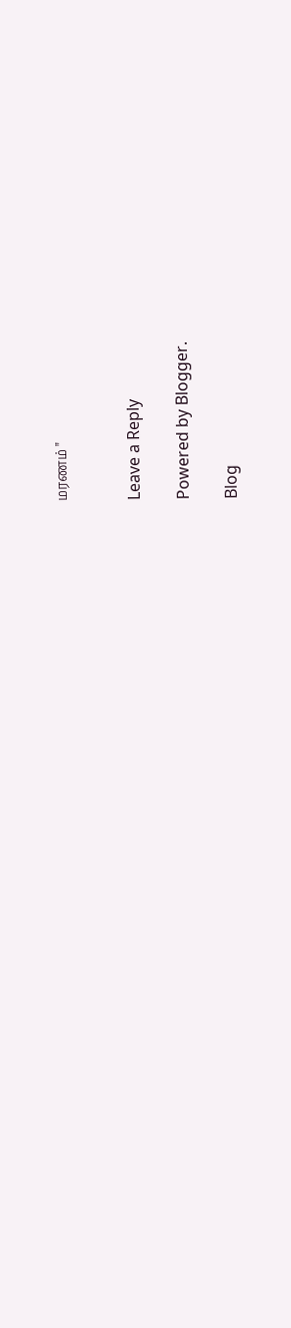மரணம் "


Leave a Reply

Powered by Blogger.

Blog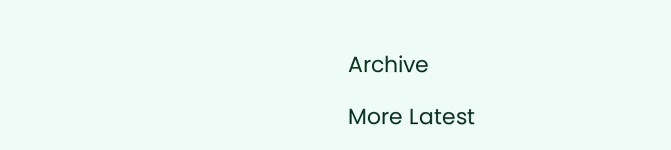Archive

More Latest